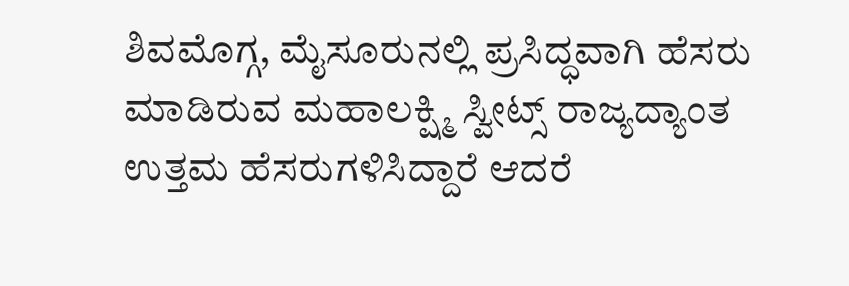ಶಿವಮೊಗ್ಗ, ಮೈಸೂರುನಲ್ಲಿ ಪ್ರಸಿದ್ಧವಾಗಿ ಹೆಸರು ಮಾಡಿರುವ ಮಹಾಲಕ್ಷ್ಮಿ ಸ್ವೀಟ್ಸ್ ರಾಜ್ಯದ್ಯಾಂತ ಉತ್ತಮ ಹೆಸರುಗಳಿಸಿದ್ದಾರೆ ಆದರೆ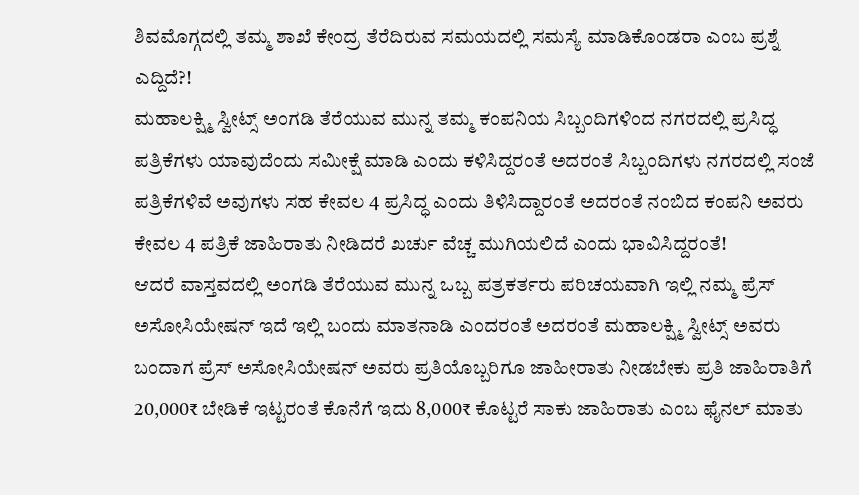ಶಿವಮೊಗ್ಗದಲ್ಲಿ ತಮ್ಮ ಶಾಖೆ ಕೇಂದ್ರ ತೆರೆದಿರುವ ಸಮಯದಲ್ಲಿ ಸಮಸ್ಯೆ ಮಾಡಿಕೊಂಡರಾ ಎಂಬ ಪ್ರಶ್ನೆ ಎದ್ದಿದೆ?!
ಮಹಾಲಕ್ಷ್ಮಿ ಸ್ವೀಟ್ಸ್ ಅಂಗಡಿ ತೆರೆಯುವ ಮುನ್ನ ತಮ್ಮ ಕಂಪನಿಯ ಸಿಬ್ಬಂದಿಗಳಿಂದ ನಗರದಲ್ಲಿ ಪ್ರಸಿದ್ಧ ಪತ್ರಿಕೆಗಳು ಯಾವುದೆಂದು ಸಮೀಕ್ಷೆ ಮಾಡಿ ಎಂದು ಕಳಿಸಿದ್ದರಂತೆ ಅದರಂತೆ ಸಿಬ್ಬಂದಿಗಳು ನಗರದಲ್ಲಿ ಸಂಜೆ ಪತ್ರಿಕೆಗಳಿವೆ ಅವುಗಳು ಸಹ ಕೇವಲ 4 ಪ್ರಸಿದ್ಧ ಎಂದು ತಿಳಿಸಿದ್ದಾರಂತೆ ಅದರಂತೆ ನಂಬಿದ ಕಂಪನಿ ಅವರು ಕೇವಲ 4 ಪತ್ರಿಕೆ ಜಾಹಿರಾತು ನೀಡಿದರೆ ಖರ್ಚು ವೆಚ್ಚ ಮುಗಿಯಲಿದೆ ಎಂದು ಭಾವಿಸಿದ್ದರಂತೆ!
ಆದರೆ ವಾಸ್ತವದಲ್ಲಿ ಅಂಗಡಿ ತೆರೆಯುವ ಮುನ್ನ ಒಬ್ಬ ಪತ್ರಕರ್ತರು ಪರಿಚಯವಾಗಿ ಇಲ್ಲಿ ನಮ್ಮ ಪ್ರೆಸ್ ಅಸೋಸಿಯೇಷನ್ ಇದೆ ಇಲ್ಲಿ ಬಂದು ಮಾತನಾಡಿ ಎಂದರಂತೆ ಅದರಂತೆ ಮಹಾಲಕ್ಷ್ಮಿ ಸ್ವೀಟ್ಸ್ ಅವರು ಬಂದಾಗ ಪ್ರೆಸ್ ಅಸೋಸಿಯೇಷನ್ ಅವರು ಪ್ರತಿಯೊಬ್ಬರಿಗೂ ಜಾಹೀರಾತು ನೀಡಬೇಕು ಪ್ರತಿ ಜಾಹಿರಾತಿಗೆ 20,000₹ ಬೇಡಿಕೆ ಇಟ್ಟರಂತೆ ಕೊನೆಗೆ ಇದು 8,000₹ ಕೊಟ್ಟರೆ ಸಾಕು ಜಾಹಿರಾತು ಎಂಬ ಫೈನಲ್ ಮಾತು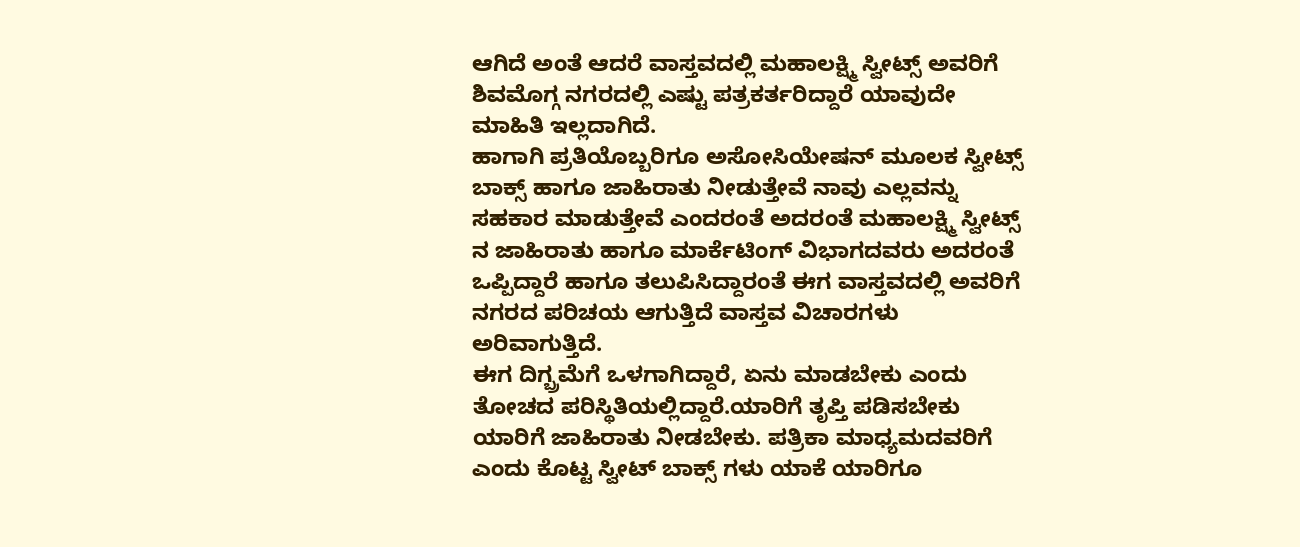ಆಗಿದೆ ಅಂತೆ ಆದರೆ ವಾಸ್ತವದಲ್ಲಿ ಮಹಾಲಕ್ಷ್ಮಿ ಸ್ವೀಟ್ಸ್ ಅವರಿಗೆ ಶಿವಮೊಗ್ಗ ನಗರದಲ್ಲಿ ಎಷ್ಟು ಪತ್ರಕರ್ತರಿದ್ದಾರೆ ಯಾವುದೇ ಮಾಹಿತಿ ಇಲ್ಲದಾಗಿದೆ.
ಹಾಗಾಗಿ ಪ್ರತಿಯೊಬ್ಬರಿಗೂ ಅಸೋಸಿಯೇಷನ್ ಮೂಲಕ ಸ್ವೀಟ್ಸ್ ಬಾಕ್ಸ್ ಹಾಗೂ ಜಾಹಿರಾತು ನೀಡುತ್ತೇವೆ ನಾವು ಎಲ್ಲವನ್ನು ಸಹಕಾರ ಮಾಡುತ್ತೇವೆ ಎಂದರಂತೆ ಅದರಂತೆ ಮಹಾಲಕ್ಷ್ಮಿ ಸ್ವೀಟ್ಸ್ ನ ಜಾಹಿರಾತು ಹಾಗೂ ಮಾರ್ಕೆಟಿಂಗ್ ವಿಭಾಗದವರು ಅದರಂತೆ ಒಪ್ಪಿದ್ದಾರೆ ಹಾಗೂ ತಲುಪಿಸಿದ್ದಾರಂತೆ ಈಗ ವಾಸ್ತವದಲ್ಲಿ ಅವರಿಗೆ ನಗರದ ಪರಿಚಯ ಆಗುತ್ತಿದೆ ವಾಸ್ತವ ವಿಚಾರಗಳು ಅರಿವಾಗುತ್ತಿದೆ.
ಈಗ ದಿಗ್ಬ್ರಮೆಗೆ ಒಳಗಾಗಿದ್ದಾರೆ, ಏನು ಮಾಡಬೇಕು ಎಂದು ತೋಚದ ಪರಿಸ್ಥಿತಿಯಲ್ಲಿದ್ದಾರೆ.ಯಾರಿಗೆ ತೃಪ್ತಿ ಪಡಿಸಬೇಕು ಯಾರಿಗೆ ಜಾಹಿರಾತು ನೀಡಬೇಕು. ಪತ್ರಿಕಾ ಮಾಧ್ಯಮದವರಿಗೆ ಎಂದು ಕೊಟ್ಟ ಸ್ವೀಟ್ ಬಾಕ್ಸ್ ಗಳು ಯಾಕೆ ಯಾರಿಗೂ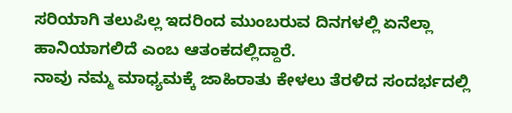ಸರಿಯಾಗಿ ತಲುಪಿಲ್ಲ ಇದರಿಂದ ಮುಂಬರುವ ದಿನಗಳಲ್ಲಿ ಏನೆಲ್ಲಾ ಹಾನಿಯಾಗಲಿದೆ ಎಂಬ ಆತಂಕದಲ್ಲಿದ್ದಾರೆ.
ನಾವು ನಮ್ಮ ಮಾಧ್ಯಮಕ್ಕೆ ಜಾಹಿರಾತು ಕೇಳಲು ತೆರಳಿದ ಸಂದರ್ಭದಲ್ಲಿ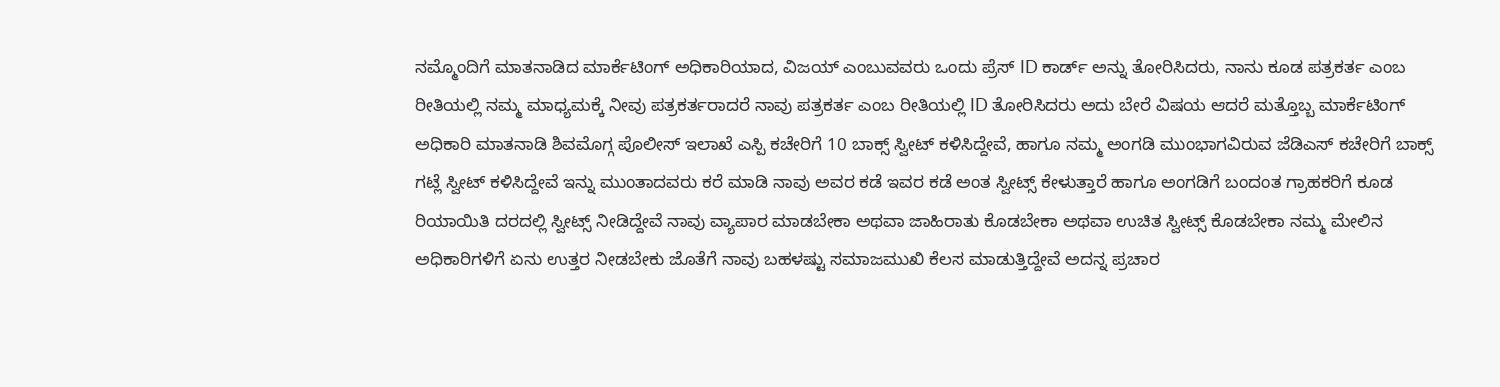ನಮ್ಮೊಂದಿಗೆ ಮಾತನಾಡಿದ ಮಾರ್ಕೆಟಿಂಗ್ ಅಧಿಕಾರಿಯಾದ, ವಿಜಯ್ ಎಂಬುವವರು ಒಂದು ಪ್ರೆಸ್ ID ಕಾರ್ಡ್ ಅನ್ನು ತೋರಿಸಿದರು, ನಾನು ಕೂಡ ಪತ್ರಕರ್ತ ಎಂಬ ರೀತಿಯಲ್ಲಿ ನಮ್ಮ ಮಾಧ್ಯಮಕ್ಕೆ ನೀವು ಪತ್ರಕರ್ತರಾದರೆ ನಾವು ಪತ್ರಕರ್ತ ಎಂಬ ರೀತಿಯಲ್ಲಿ ID ತೋರಿಸಿದರು ಅದು ಬೇರೆ ವಿಷಯ ಆದರೆ ಮತ್ತೊಬ್ಬ ಮಾರ್ಕೆಟಿಂಗ್ ಅಧಿಕಾರಿ ಮಾತನಾಡಿ ಶಿವಮೊಗ್ಗ ಪೊಲೀಸ್ ಇಲಾಖೆ ಎಸ್ಪಿ ಕಚೇರಿಗೆ 10 ಬಾಕ್ಸ್ ಸ್ವೀಟ್ ಕಳಿಸಿದ್ದೇವೆ, ಹಾಗೂ ನಮ್ಮ ಅಂಗಡಿ ಮುಂಭಾಗವಿರುವ ಜೆಡಿಎಸ್ ಕಚೇರಿಗೆ ಬಾಕ್ಸ್ ಗಟ್ಲೆ ಸ್ವೀಟ್ ಕಳಿಸಿದ್ದೇವೆ ಇನ್ನು ಮುಂತಾದವರು ಕರೆ ಮಾಡಿ ನಾವು ಅವರ ಕಡೆ ಇವರ ಕಡೆ ಅಂತ ಸ್ವೀಟ್ಸ್ ಕೇಳುತ್ತಾರೆ ಹಾಗೂ ಅಂಗಡಿಗೆ ಬಂದಂತ ಗ್ರಾಹಕರಿಗೆ ಕೂಡ ರಿಯಾಯಿತಿ ದರದಲ್ಲಿ ಸ್ವೀಟ್ಸ್ ನೀಡಿದ್ದೇವೆ ನಾವು ವ್ಯಾಪಾರ ಮಾಡಬೇಕಾ ಅಥವಾ ಜಾಹಿರಾತು ಕೊಡಬೇಕಾ ಅಥವಾ ಉಚಿತ ಸ್ವೀಟ್ಸ್ ಕೊಡಬೇಕಾ ನಮ್ಮ ಮೇಲಿನ ಅಧಿಕಾರಿಗಳಿಗೆ ಏನು ಉತ್ತರ ನೀಡಬೇಕು ಜೊತೆಗೆ ನಾವು ಬಹಳಷ್ಟು ಸಮಾಜಮುಖಿ ಕೆಲಸ ಮಾಡುತ್ತಿದ್ದೇವೆ ಅದನ್ನ ಪ್ರಚಾರ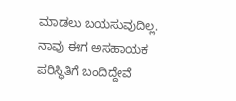ಮಾಡಲು ಬಯಸುವುದಿಲ್ಲ.
ನಾವು ಈಗ ಅಸಹಾಯಕ ಪರಿಸ್ಥಿತಿಗೆ ಬಂದಿದ್ದೇವೆ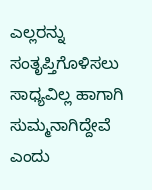ಎಲ್ಲರನ್ನು ಸಂತೃಪ್ತಿಗೊಳಿಸಲು ಸಾಧ್ಯವಿಲ್ಲ ಹಾಗಾಗಿ ಸುಮ್ಮನಾಗಿದ್ದೇವೆ ಎಂದು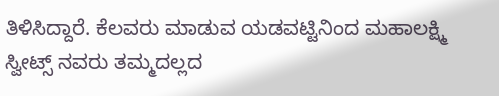ತಿಳಿಸಿದ್ದಾರೆ. ಕೆಲವರು ಮಾಡುವ ಯಡವಟ್ಟಿನಿಂದ ಮಹಾಲಕ್ಷ್ಮಿ ಸ್ವೀಟ್ಸ್ ನವರು ತಮ್ಮದಲ್ಲದ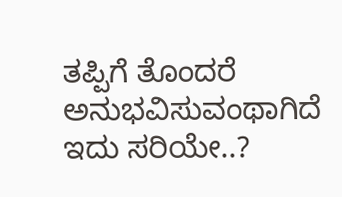ತಪ್ಪಿಗೆ ತೊಂದರೆ ಅನುಭವಿಸುವಂಥಾಗಿದೆ ಇದು ಸರಿಯೇ..?